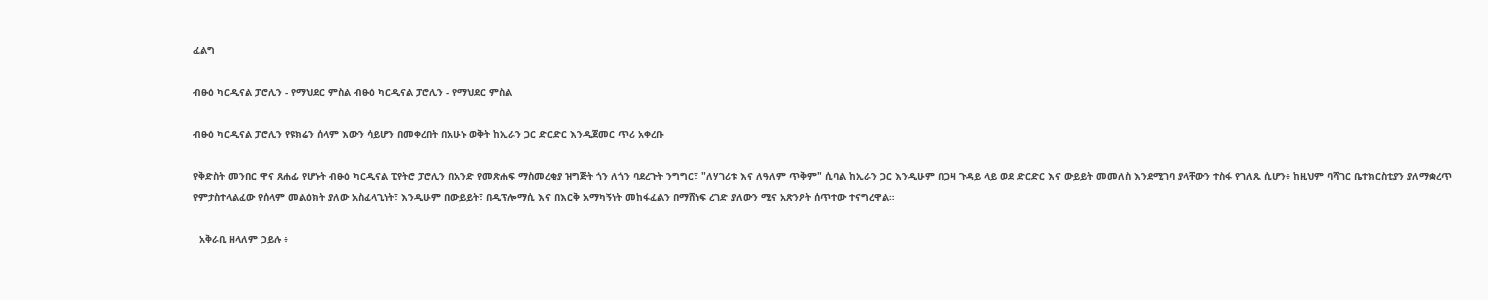ፈልግ

ብፁዕ ካርዲናል ፓሮሊን - የማህደር ምስል ብፁዕ ካርዲናል ፓሮሊን - የማህደር ምስል

ብፁዕ ካርዲናል ፓሮሊን የዩክሬን ሰላም እውን ሳይሆን በመቀረበት በአሁኑ ወቅት ከኢራን ጋር ድርድር እንዲጀመር ጥሪ አቀረቡ

የቅድስት መንበር ዋና ጸሐፊ የሆኑት ብፁዕ ካርዲናል ፒየትሮ ፓሮሊን በአንድ የመጽሐፍ ማስመረቂያ ዝግጅት ጎን ለጎን ባደረጉት ንግግር፣ "ለሃገሪቱ እና ለዓለም ጥቅም" ሲባል ከኢራን ጋር እንዲሁም በጋዛ ጉዳይ ላይ ወደ ድርድር እና ውይይት መመለስ እንደሚገባ ያላቸውን ተስፋ የገለጹ ሲሆን፥ ከዚህም ባሻገር ቤተክርስቲያን ያለማቋረጥ የምታስተላልፈው የሰላም መልዕክት ያለው አስፈላጊነት፣ እንዲሁም በውይይት፣ በዲፕሎማሲ እና በእርቅ አማካኝነት መከፋፈልን በማሸነፍ ረገድ ያለውን ሚና አጽንዖት ሰጥተው ተናግረዋል።

  አቅራቢ ዘላለም ኃይሉ ፥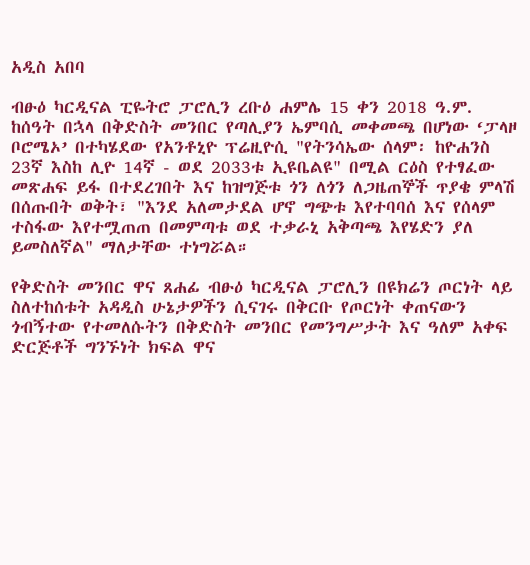አዲስ አበባ

ብፁዕ ካርዲናል ፒዬትሮ ፓሮሊን ረቡዕ ሐምሌ 15 ቀን 2018 ዓ.ም. ከሰዓት በኋላ በቅድስት መንበር የጣሊያን ኤምባሲ መቀመጫ በሆነው ‘ፓላዞ ቦሮሜኦ’ በተካሄደው የአንቶኒዮ ፕሬዚዮሲ "የትንሳኤው ሰላም፡ ከዮሐንስ 23ኛ እስከ ሊዮ 14ኛ - ወደ 2033ቱ ኢዩቤልዩ" በሚል ርዕስ የተፃፈው መጽሐፍ ይፋ በተደረገበት እና ከዝግጅቱ ጎን ለጎን ለጋዜጠኞች ጥያቄ ምላሽ በሰጡበት ወቅት፣ "እንደ አለመታደል ሆኖ ግጭቱ እየተባባሰ እና የሰላም ተስፋው እየተሟጠጠ በመምጣቱ ወደ ተቃራኒ አቅጣጫ እየሄድን ያለ ይመስለኛል" ማለታቸው ተነግሯል።

የቅድስት መንበር ዋና ጸሐፊ ብፁዕ ካርዲናል ፓሮሊን በዩክሬን ጦርነት ላይ ስለተከሰቱት አዳዲስ ሁኔታዎችን ሲናገሩ በቅርቡ የጦርነት ቀጠናውን ጎብኝተው የተመለሱትን በቅድስት መንበር የመንግሥታት እና ዓለም አቀፍ ድርጅቶች ግንኙነት ክፍል ዋና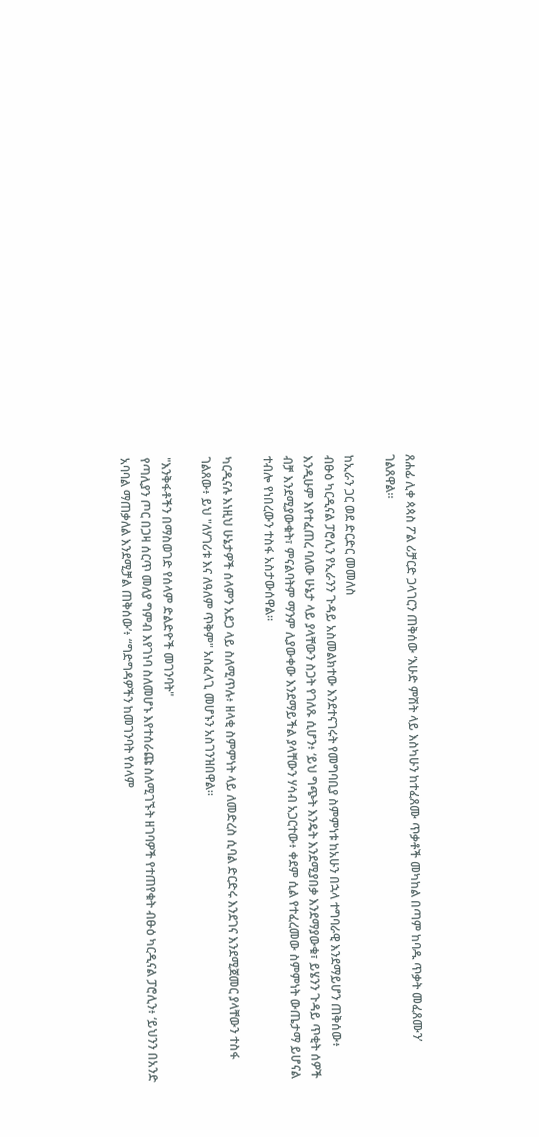ጸሐፊ ሊቀ ጳጳስ ፖል ሪቻርድ ጋላገርን ጠቅሰው ‘እሁድ ምሽት ላይ እስካሁን ከተፈጸሙ ጥቃቶች መካከል በጣም ከባዱ ጥቃት መፈጸሙን’ ገልጸዋል።

ከኢራን ጋር ወደ ድርድር መመለስ
ብፁዕ ካርዲናል ፓሮሊን የኢራንን ጉዳይ አስመልክተው እንደተናገሩት የመግባቢያ ስምምነቱ ከአሁን በኋላ ተግባራዊ እንደማይሆን ጠቅሰው፥ እንዲሁም እየተፈጠረ ባለው ሁኔታ ላይ ያላቸውን ስጋት የገለጹ ሲሆን፥ ‘ይህ ግጭት እንዴት እንደሚያበቃ እንደማያውቁ፣ ይሄንን ጉዳይ ጥቂት ሰዎች ብቻ እንደሚያውቁት፣ ምናልባትም ማንም ሊያውቀው እንደማይችል ያላቸውን ሃሳብ አጋርተው፥ ቀደም ሲል የተፈረመው ስምምነት ውጤታማ ይሆናል ተብሎ የነበረውን ተስፋ አስታውሰዋል።

ካርዲናሉ እነዚህ ሁኔታዎች ሰላምን አደጋ ላይ ስለሚጥሉ፥ ዘላቂ ስምምነት ላይ ለመድረስ ሲባል ድርድሩ እንደገና እንደሚጀመር ያላቸውን ተስፋ ገልጸው፥ ይህ "ለሃገሪቱ እና ለዓለም ጥቅም" አስፈላጊ መሆኑን አስገንዝበዋል።

"እንቅፋቶችን በማስወገድ የሰላም ድልድዮች መገንባት"
የጣሊያን ጦር በጋዛ ሰርጥ መለያ ግምብ እየገነባ ስለመሆኑ እየተሰራጩ ስለሚገኙት ዘገባዎች የተጠየቁት ብፁዕ ካርዲናል ፓሮሊን፥ ‘ይህንን በአንድ አባባል ማጠቃለል እንደሚቻል ጠቅሰው’፥ “ግድግዳዎችን ከመገንባት የሰላም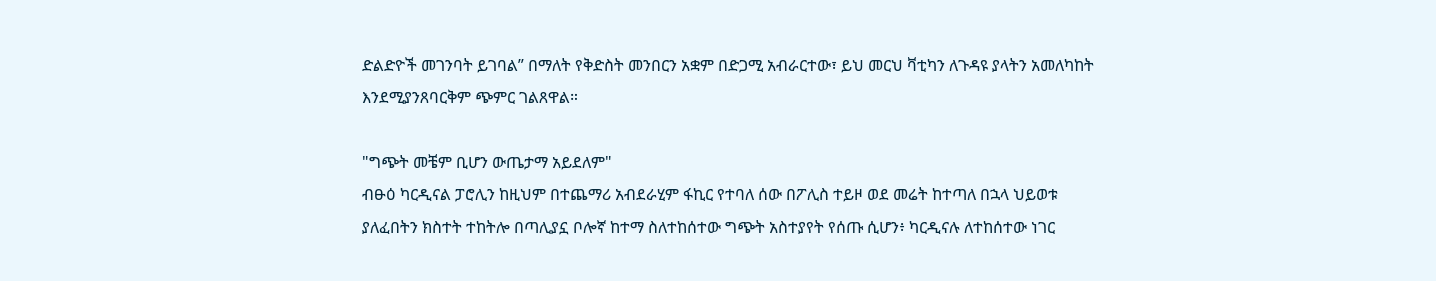ድልድዮች መገንባት ይገባል” በማለት የቅድስት መንበርን አቋም በድጋሚ አብራርተው፣ ይህ መርህ ቫቲካን ለጉዳዩ ያላትን አመለካከት እንደሚያንጸባርቅም ጭምር ገልጸዋል።

"ግጭት መቼም ቢሆን ውጤታማ አይደለም"
ብፁዕ ካርዲናል ፓሮሊን ከዚህም በተጨማሪ አብደራሂም ፋኪር የተባለ ሰው በፖሊስ ተይዞ ወደ መሬት ከተጣለ በኋላ ህይወቱ ያለፈበትን ክስተት ተከትሎ በጣሊያኗ ቦሎኛ ከተማ ስለተከሰተው ግጭት አስተያየት የሰጡ ሲሆን፥ ካርዲናሉ ለተከሰተው ነገር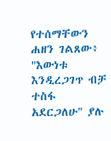የተሰማቸውን ሐዘን ገልጸው፥ "እውነቱ እንዲረጋገጥ ብቻ ተስፋ አደርጋለሁ" ያሉ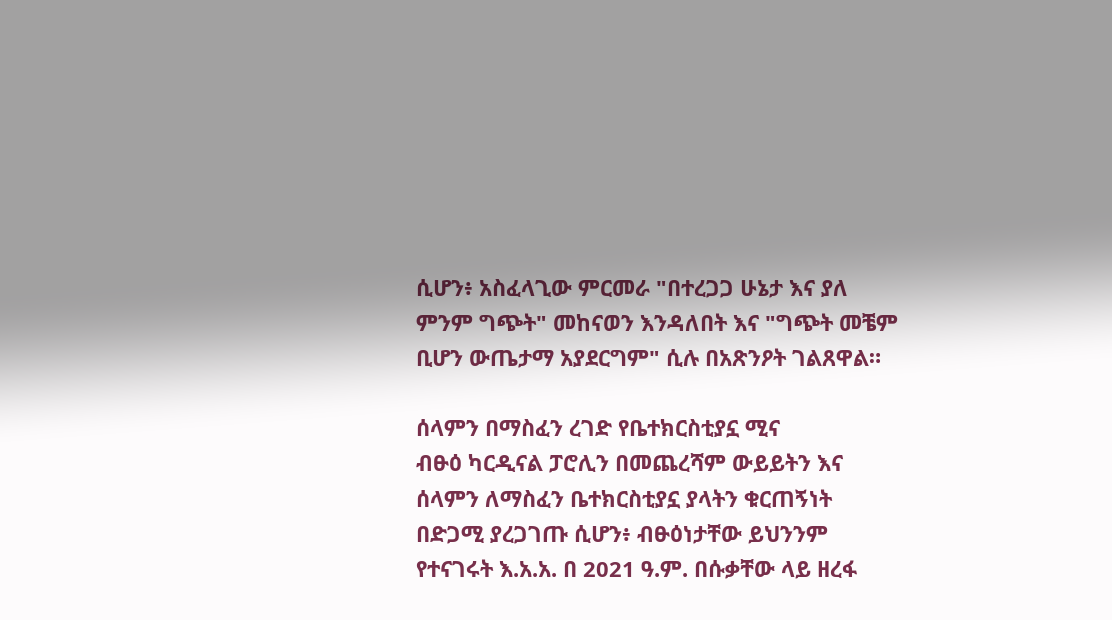ሲሆን፥ አስፈላጊው ምርመራ "በተረጋጋ ሁኔታ እና ያለ ምንም ግጭት" መከናወን እንዳለበት እና "ግጭት መቼም ቢሆን ውጤታማ አያደርግም" ሲሉ በአጽንዖት ገልጸዋል።

ሰላምን በማስፈን ረገድ የቤተክርስቲያኗ ሚና
ብፁዕ ካርዲናል ፓሮሊን በመጨረሻም ውይይትን እና ሰላምን ለማስፈን ቤተክርስቲያኗ ያላትን ቁርጠኝነት በድጋሚ ያረጋገጡ ሲሆን፥ ብፁዕነታቸው ይህንንም የተናገሩት እ.አ.አ. በ 2021 ዓ.ም. በሱቃቸው ላይ ዘረፋ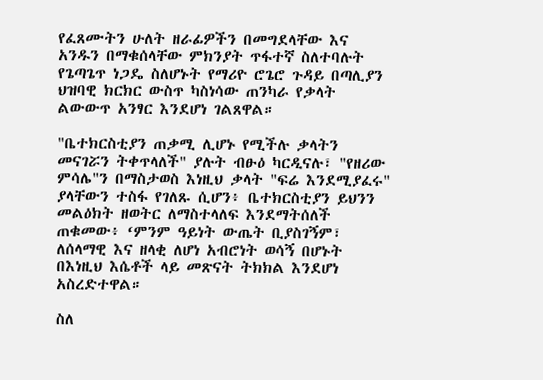የፈጸሙትን ሁለት ዘራፊዎችን በመግደላቸው እና አንዱን በማቁሰላቸው ምክንያት ጥፋተኛ ስለተባሉት የጌጣጌጥ ነጋዴ ስለሆኑት የማሪዮ ሮጌሮ ጉዳይ በጣሊያን ህዝባዊ ክርክር ውስጥ ካስነሳው ጠንካራ የቃላት ልውውጥ አንፃር እንደሆነ ገልጸዋል።

"ቤተክርስቲያን ጠቃሚ ሊሆኑ የሚችሉ ቃላትን መናገሯን ትቀጥላለች" ያሉት ብፁዕ ካርዲናሉ፣ "የዘሪው ምሳሌ"ን በማስታወስ እነዚህ ቃላት "ፍሬ እንደሚያፈሩ" ያላቸውን ተስፋ የገለጹ ሲሆን፥ ቤተክርስቲያን ይህንን መልዕክት ዘወትር ለማስተላለፍ እንደማትሰለች ጠቁመው፥ ‘ምንም ዓይነት ውጤት ቢያስገኝም፣ ለሰላማዊ እና ዘላቂ ለሆነ አብሮነት ወሳኝ በሆኑት በእነዚህ እሴቶች ላይ መጽናት ትክክል እንደሆነ አስረድተዋል።

ስለ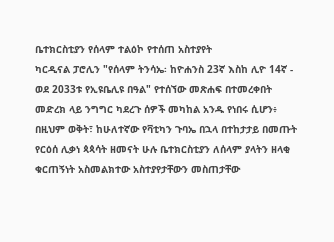ቤተክርስቲያን የሰላም ተልዕኮ የተሰጠ አስተያየት
ካርዲናል ፓሮሊን "የሰላም ትንሳኤ፡ ከዮሐንስ 23ኛ እስከ ሊዮ 14ኛ - ወደ 2033ቱ የኢዩቤሊዩ በዓል" የተሰኘው መጽሐፍ በተመረቀበት መድረክ ላይ ንግግር ካደረጉ ሰዎች መካከል አንዱ የነበሩ ሲሆን፥ በዚህም ወቅት፣ ከሁለተኛው የቫቲካን ጉባኤ በኋላ በተከታታይ በመጡት የርዕሰ ሊቃነ ጳጳሳት ዘመናት ሁሉ ቤተክርስቲያን ለሰላም ያላትን ዘላቂ ቁርጠኝነት አስመልክተው አስተያየታቸውን መስጠታቸው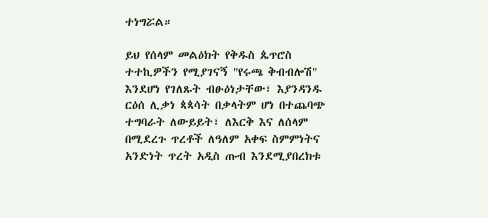ተነግሯል።

ይህ የሰላም መልዕክት የቅዱስ ጴጥሮስ ተተኪዎችን የሚያገናኝ "የሩጫ ቅብብሎሽ" እንደሆነ የገለጹት ብፁዕነታቸው፣ እያንዳንዱ ርዕሰ ሊቃነ ጳጳሳት በቃላትም ሆነ በተጨባጭ ተግባራት ለውይይት፣ ለእርቅ እና ለሰላም በሚደረጉ ጥረቶች ለዓለም አቀፍ ስምምነትና አንድነት ጥረት አዲስ ጡብ እንደሚያበረክቱ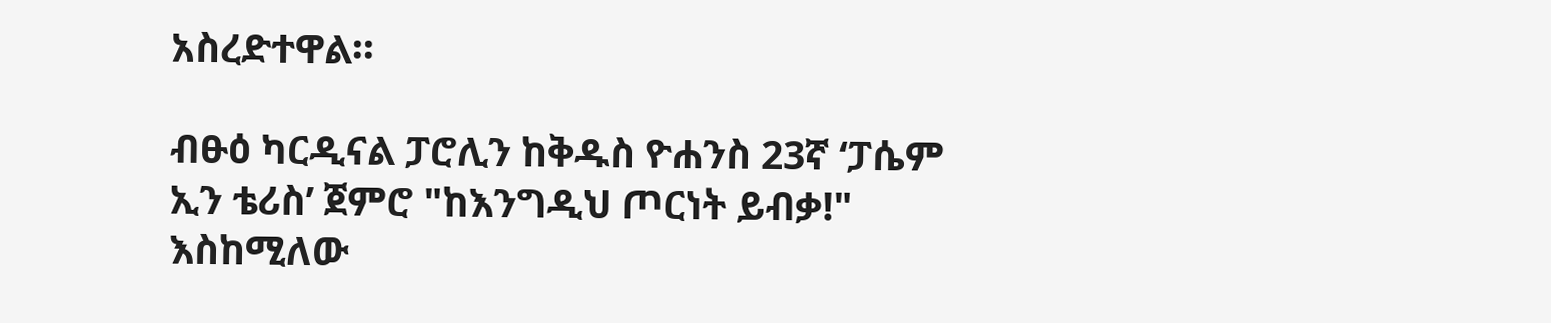አስረድተዋል።

ብፁዕ ካርዲናል ፓሮሊን ከቅዱስ ዮሐንስ 23ኛ ‘ፓሴም ኢን ቴሪስ’ ጀምሮ "ከእንግዲህ ጦርነት ይብቃ!" እስከሚለው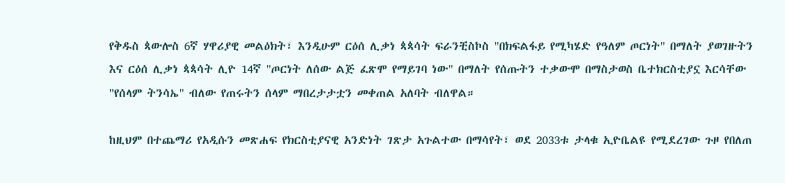የቅዱስ ጳውሎስ 6ኛ ሃዋሪያዊ መልዕክት፣ እንዲሁም ርዕሰ ሊቃነ ጳጳሳት ፍራንቺስኮስ "በክፍልፋይ የሚካሄድ የዓለም ጦርነት" በማለት ያወገዙትን እና ርዕሰ ሊቃነ ጳጳሳት ሊዮ 14ኛ "ጦርነት ለሰው ልጅ ፈጽሞ የማይገባ ነው" በማለት የሰጡትን ተቃውሞ በማስታወስ ቤተክርስቲያኗ እርሳቸው "የሰላም ትንሳኤ" ብለው የጠሩትን ሰላም ማበረታታቷን መቀጠል አለባት ብለዋል።

ከዚህም በተጨማሪ የአዲሱን መጽሐፍ የክርስቲያናዊ አንድነት ገጽታ አጉልተው በማሳየት፣ ወደ 2033ቱ ታላቁ ኢዮቤልዩ የሚደረገው ጉዞ የበለጠ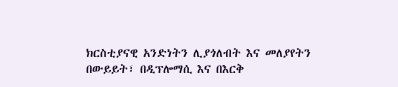ክርስቲያናዊ አንድነትን ሊያጎለብት እና መለያየትን በውይይት፣ በዲፕሎማሲ እና በእርቅ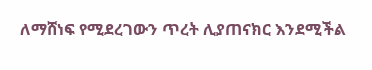ለማሸነፍ የሚደረገውን ጥረት ሊያጠናክር እንደሚችል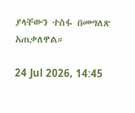ያላቸውን ተስፋ በመግለጽ አጠቃለዋል።

24 Jul 2026, 14:45